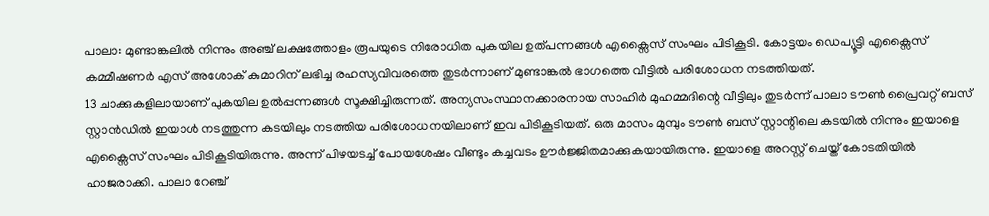പാലാ: മുണ്ടാങ്കലിൽ നിന്നും അഞ്ച് ലക്ഷത്തോളം രൂപയുടെ നിരോധിത പുകയില ഉത്പന്നങ്ങൾ എക്സൈസ് സംഘം പിടികൂടി. കോട്ടയം ഡെപ്യൂട്ടി എക്സൈസ് കമ്മീഷണർ എസ് അശോക് കുമാറിന് ലഭിച്ച രഹസ്യവിവരത്തെ തുടർന്നാണ് മുണ്ടാങ്കൽ ഭാഗത്തെ വീട്ടിൽ പരിശോധന നടത്തിയത്.
13 ചാക്കുകളിലായാണ് പുകയില ഉൽപ്പന്നങ്ങൾ സൂക്ഷിച്ചിരുന്നത്. അന്യസംസ്ഥാനക്കാരനായ സാഹിർ മുഹമ്മദിന്റെ വീട്ടിലും തുടർന്ന് പാലാ ടൗൺ പ്രൈവറ്റ് ബസ് സ്റ്റാൻഡിൽ ഇയാൾ നടത്തുന്ന കടയിലും നടത്തിയ പരിശോധനയിലാണ് ഇവ പിടികൂടിയത്. ഒരു മാസം മുമ്പും ടൗൺ ബസ് സ്റ്റാന്റിലെ കടയിൽ നിന്നും ഇയാളെ എക്സൈസ് സംഘം പിടികൂടിയിരുന്നു. അന്ന് പിഴയടച്ച് പോയശേഷം വീണ്ടും കച്ചവടം ഊർജ്ജിതമാക്കുകയായിരുന്നു. ഇയാളെ അറസ്റ്റ് ചെയ്ത് കോടതിയിൽ ഹാജരാക്കി. പാലാ റേഞ്ച്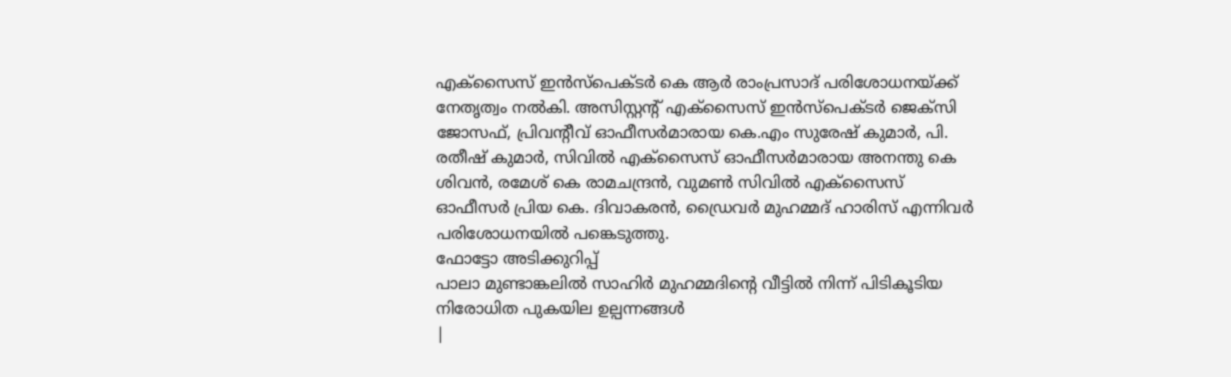എക്സൈസ് ഇൻസ്പെക്ടർ കെ ആർ രാംപ്രസാദ് പരിശോധനയ്ക്ക് നേതൃത്വം നൽകി. അസിസ്റ്റന്റ് എക്സൈസ് ഇൻസ്പെക്ടർ ജെക്സി ജോസഫ്, പ്രിവന്റീവ് ഓഫീസർമാരായ കെ.എം സുരേഷ് കുമാർ, പി. രതീഷ് കുമാർ, സിവിൽ എക്സൈസ് ഓഫീസർമാരായ അനന്തു കെ ശിവൻ, രമേശ് കെ രാമചന്ദ്രൻ, വുമൺ സിവിൽ എക്സൈസ് ഓഫീസർ പ്രിയ കെ. ദിവാകരൻ, ഡ്രൈവർ മുഹമ്മദ് ഹാരിസ് എന്നിവർ പരിശോധനയിൽ പങ്കെടുത്തു.
ഫോട്ടോ അടിക്കുറിപ്പ്
പാലാ മുണ്ടാങ്കലിൽ സാഹിർ മുഹമ്മദിന്റെ വീട്ടിൽ നിന്ന് പിടികൂടിയ നിരോധിത പുകയില ഉല്പന്നങ്ങൾ
|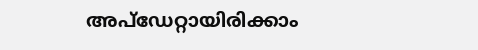അപ്ഡേറ്റായിരിക്കാം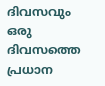ദിവസവും
ഒരു ദിവസത്തെ പ്രധാന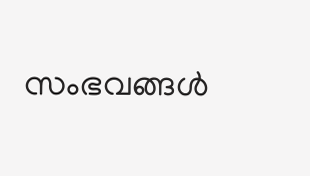സംഭവങ്ങൾ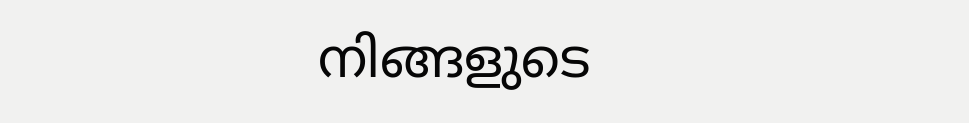നിങ്ങളുടെ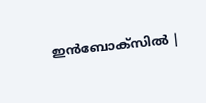ഇൻബോക്സിൽ |